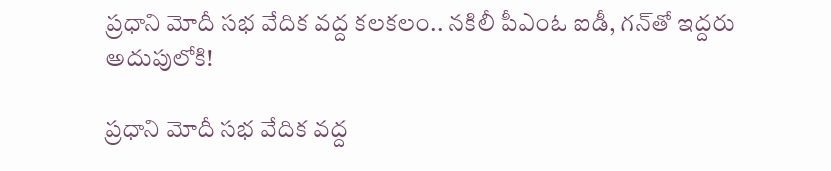ప్రధాని మోదీ సభ వేదిక వద్ద కలకలం.. నకిలీ పీఎంఓ ఐడీ, గన్‌తో ఇద్దరు అదుపులోకి!

ప్రధాని మోదీ సభ వేదిక వద్ద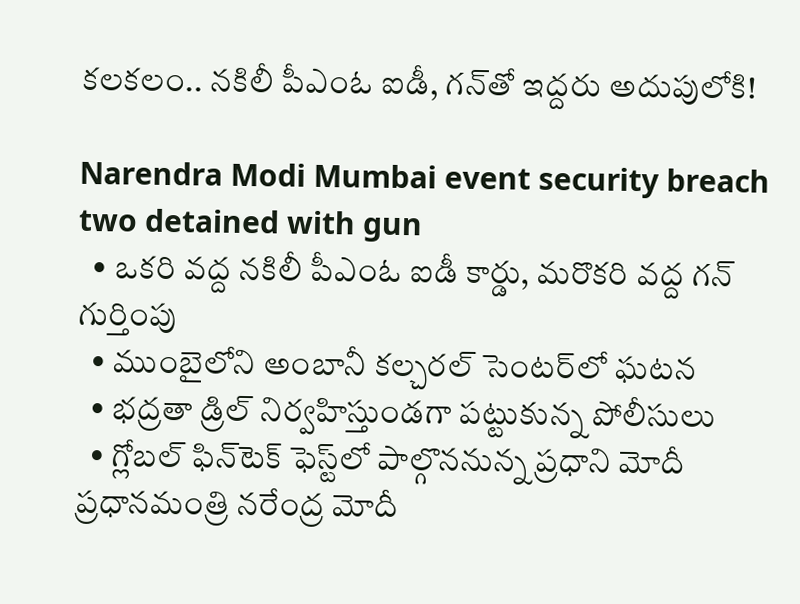కలకలం.. నకిలీ పీఎంఓ ఐడీ, గన్‌తో ఇద్దరు అదుపులోకి!

Narendra Modi Mumbai event security breach two detained with gun
  • ఒకరి వద్ద నకిలీ పీఎంఓ ఐడీ కార్డు, మరొకరి వద్ద గన్ గుర్తింపు
  • ముంబైలోని అంబానీ కల్చరల్ సెంటర్‌లో ఘటన
  • భద్రతా డ్రిల్ నిర్వహిస్తుండగా పట్టుకున్న పోలీసులు
  • గ్లోబల్ ఫిన్‌టెక్ ఫెస్ట్‌లో పాల్గొననున్న ప్రధాని మోదీ
ప్రధానమంత్రి నరేంద్ర మోదీ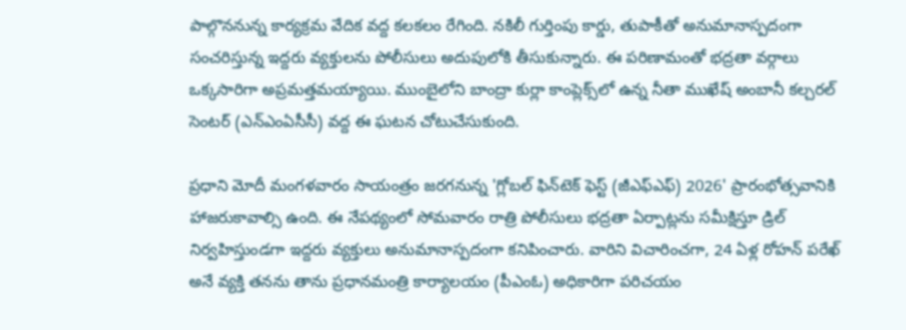పాల్గొననున్న కార్యక్రమ వేదిక వద్ద కలకలం రేగింది. నకిలీ గుర్తింపు కార్డు, తుపాకీతో అనుమానాస్పదంగా సంచరిస్తున్న ఇద్దరు వ్యక్తులను పోలీసులు అదుపులోకి తీసుకున్నారు. ఈ పరిణామంతో భద్రతా వర్గాలు ఒక్కసారిగా అప్రమత్తమయ్యాయి. ముంబైలోని బాంద్రా కుర్లా కాంప్లెక్స్‌లో ఉన్న నీతా ముఖేష్ అంబానీ కల్చరల్ సెంటర్ (ఎన్ఎంఏసీసీ) వద్ద ఈ ఘటన చోటుచేసుకుంది.

ప్రధాని మోదీ మంగళవారం సాయంత్రం జరగనున్న 'గ్లోబల్ ఫిన్‌టెక్ ఫెస్ట్ (జీఎఫ్ఎఫ్) 2026' ప్రారంభోత్సవానికి హాజరుకావాల్సి ఉంది. ఈ నేపథ్యంలో సోమవారం రాత్రి పోలీసులు భద్రతా ఏర్పాట్లను సమీక్షిస్తూ డ్రిల్ నిర్వహిస్తుండగా ఇద్దరు వ్యక్తులు అనుమానాస్పదంగా కనిపించారు. వారిని విచారించగా, 24 ఏళ్ల రోహన్ పరేఖ్ అనే వ్యక్తి తనను తాను ప్రధానమంత్రి కార్యాలయం (పీఎంఓ) అధికారిగా పరిచయం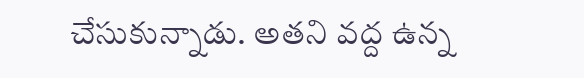చేసుకున్నాడు. అతని వద్ద ఉన్న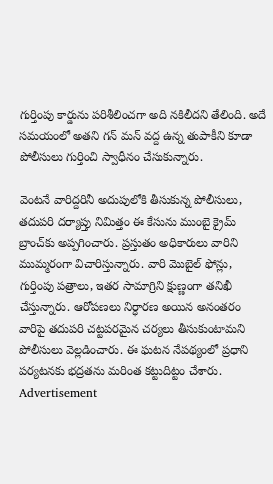గుర్తింపు కార్డును పరిశీలించగా అది నకిలీదని తేలింది. అదే సమయంలో అతని గన్ మన్ వద్ద ఉన్న తుపాకీని కూడా పోలీసులు గుర్తించి స్వాధీనం చేసుకున్నారు.

వెంటనే వారిద్దరినీ అదుపులోకి తీసుకున్న పోలీసులు, తదుపరి దర్యాప్తు నిమిత్తం ఈ కేసును ముంబై క్రైమ్ బ్రాంచ్‌కు అప్పగించారు. ప్రస్తుతం అధికారులు వారిని ముమ్మరంగా విచారిస్తున్నారు. వారి మొబైల్ ఫోన్లు, గుర్తింపు పత్రాలు, ఇతర సామాగ్రిని క్షుణ్ణంగా తనిఖీ చేస్తున్నారు. ఆరోపణలు నిర్ధారణ అయిన అనంతరం వారిపై తదుపరి చట్టపరమైన చర్యలు తీసుకుంటామని పోలీసులు వెల్లడించారు. ఈ ఘటన నేపథ్యంలో ప్రధాని పర్యటనకు భద్రతను మరింత కట్టుదిట్టం చేశారు.
Advertisement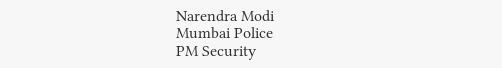Narendra Modi
Mumbai Police
PM Security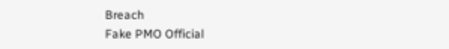Breach
Fake PMO Official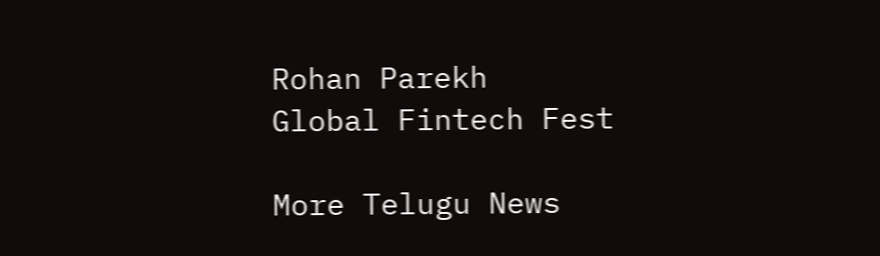Rohan Parekh
Global Fintech Fest

More Telugu News